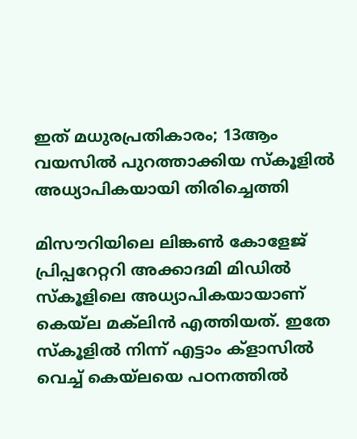ഇത് മധുരപ്രതികാരം; 13ആം വയസിൽ പുറത്താക്കിയ സ്‌കൂളിൽ അധ്യാപികയായി തിരിച്ചെത്തി

മിസൗറിയിലെ ലിങ്കൺ കോളേജ് പ്രിപ്പറേറ്ററി അക്കാദമി മിഡിൽ സ്‌കൂളിലെ അധ്യാപികയായാണ് കെയ്‌ല മക്‌ലിൻ എത്തിയത്. ഇതേ സ്‌കൂളിൽ നിന്ന് എട്ടാം ക്ളാസിൽ വെച്ച് കെയ്‌ലയെ പഠനത്തിൽ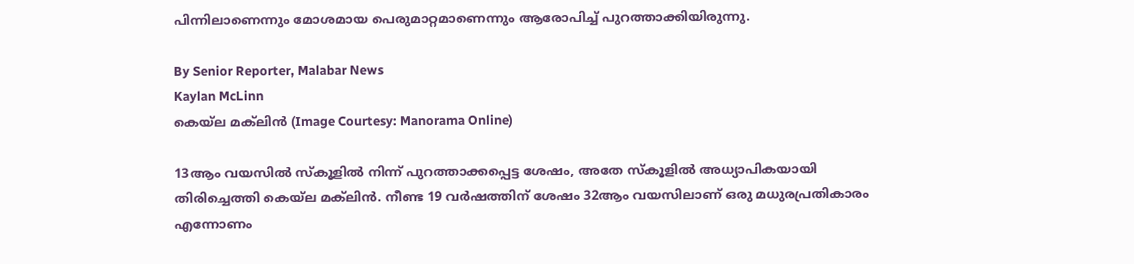പിന്നിലാണെന്നും മോശമായ പെരുമാറ്റമാണെന്നും ആരോപിച്ച് പുറത്താക്കിയിരുന്നു.

By Senior Reporter, Malabar News
Kaylan McLinn
കെയ്‌ല മക്‌ലിൻ (Image Courtesy: Manorama Online)

13ആം വയസിൽ സ്‌കൂളിൽ നിന്ന് പുറത്താക്കപ്പെട്ട ശേഷം, അതേ സ്‌കൂളിൽ അധ്യാപികയായി തിരിച്ചെത്തി കെയ്‌ല മക്‌ലിൻ. നീണ്ട 19 വർഷത്തിന് ശേഷം 32ആം വയസിലാണ് ഒരു മധുരപ്രതികാരം എന്നോണം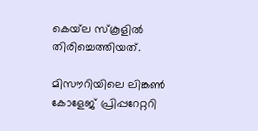കെയ്‌ല സ്‌കൂളിൽ തിരിച്ചെത്തിയത്.

മിസൗറിയിലെ ലിങ്കൺ കോളേജ് പ്രിപ്പറേറ്ററി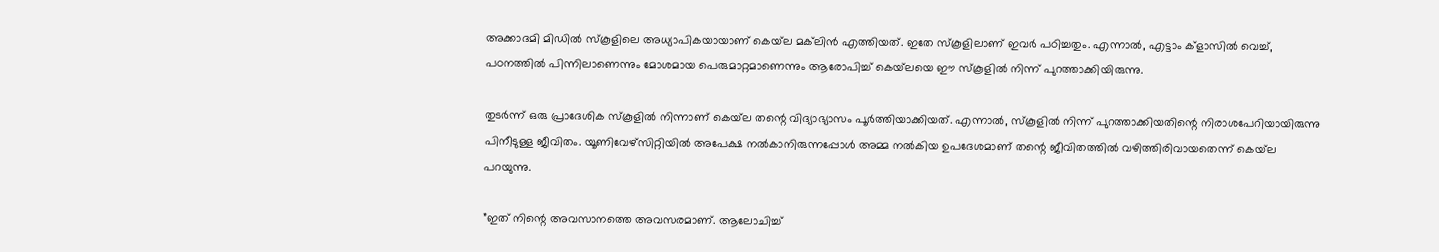അക്കാദമി മിഡിൽ സ്‌കൂളിലെ അധ്യാപികയായാണ് കെയ്‌ല മക്‌ലിൻ എത്തിയത്. ഇതേ സ്‌കൂളിലാണ് ഇവർ പഠിച്ചതും. എന്നാൽ, എട്ടാം ക്ളാസിൽ വെച്ച്, പഠനത്തിൽ പിന്നിലാണെന്നും മോശമായ പെരുമാറ്റമാണെന്നും ആരോപിച്ച് കെയ്‌ലയെ ഈ സ്‌കൂളിൽ നിന്ന് പുറത്താക്കിയിരുന്നു.

തുടർന്ന് ഒരു പ്രാദേശിക സ്‌കൂളിൽ നിന്നാണ് കെയ്‌ല തന്റെ വിദ്യാഭ്യാസം പൂർത്തിയാക്കിയത്. എന്നാൽ, സ്‌കൂളിൽ നിന്ന് പുറത്താക്കിയതിന്റെ നിരാശപേറിയായിരുന്നു പിനീടുള്ള ജീവിതം. യൂണിവേഴ്‌സിറ്റിയിൽ അപേക്ഷ നൽകാനിരുന്നപ്പോൾ അമ്മ നൽകിയ ഉപദേശമാണ് തന്റെ ജീവിതത്തിൽ വഴിത്തിരിവായതെന്ന് കെയ്‌ല പറയുന്നു.

”ഇത് നിന്റെ അവസാനത്തെ അവസരമാണ്. ആലോചിച്ച്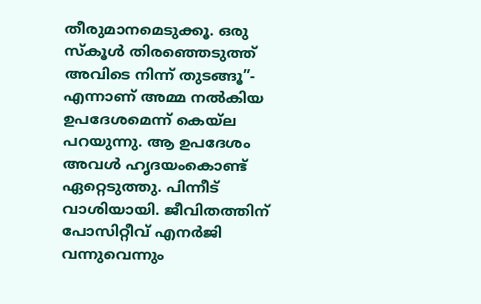തീരുമാനമെടുക്കൂ. ഒരു സ്‌കൂൾ തിരഞ്ഞെടുത്ത് അവിടെ നിന്ന് തുടങ്ങൂ”- എന്നാണ് അമ്മ നൽകിയ ഉപദേശമെന്ന് കെയ്‌ല പറയുന്നു. ആ ഉപദേശം അവൾ ഹൃദയംകൊണ്ട് ഏറ്റെടുത്തു. പിന്നീട് വാശിയായി. ജീവിതത്തിന് പോസിറ്റീവ് എനർജി വന്നുവെന്നും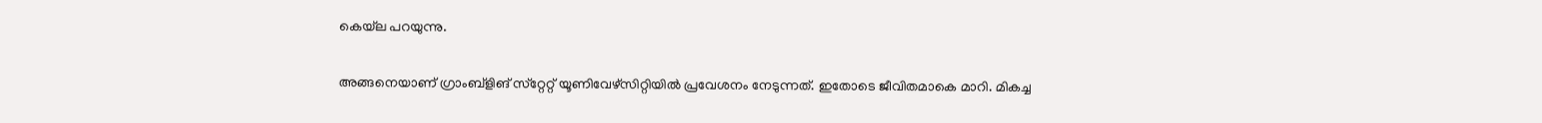കെയ്‌ല പറയുന്നു.

അങ്ങനെയാണ് ഗ്രാംബ്ളിങ് സ്‌റ്റേറ്റ് യൂണിവേഴ്‌സിറ്റിയിൽ പ്രവേശനം നേടുന്നത്. ഇതോടെ ജീവിതമാകെ മാറി. മികച്ച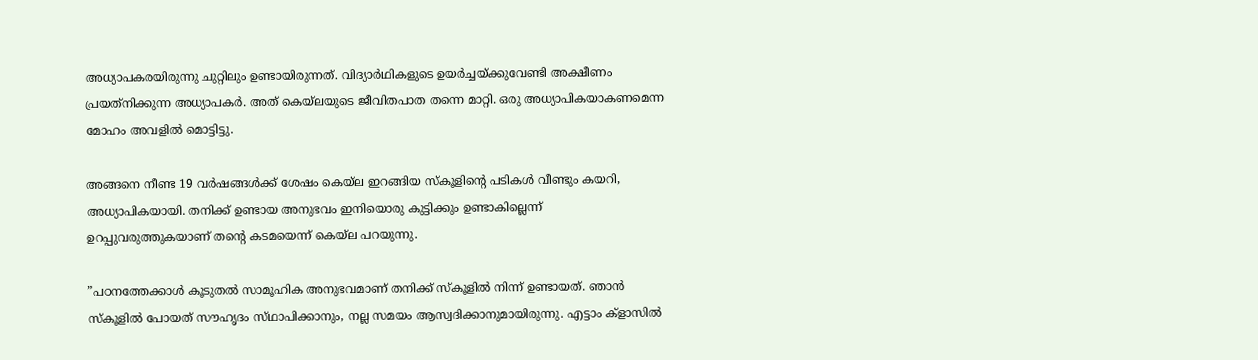അധ്യാപകരയിരുന്നു ചുറ്റിലും ഉണ്ടായിരുന്നത്. വിദ്യാർഥികളുടെ ഉയർച്ചയ്‌ക്കുവേണ്ടി അക്ഷീണം പ്രയത്‌നിക്കുന്ന അധ്യാപകർ. അത് കെയ്‌ലയുടെ ജീവിതപാത തന്നെ മാറ്റി. ഒരു അധ്യാപികയാകണമെന്ന മോഹം അവളിൽ മൊട്ടിട്ടു.

അങ്ങനെ നീണ്ട 19 വർഷങ്ങൾക്ക് ശേഷം കെയ്‌ല ഇറങ്ങിയ സ്‌കൂളിന്റെ പടികൾ വീണ്ടും കയറി, അധ്യാപികയായി. തനിക്ക് ഉണ്ടായ അനുഭവം ഇനിയൊരു കുട്ടിക്കും ഉണ്ടാകില്ലെന്ന് ഉറപ്പുവരുത്തുകയാണ് തന്റെ കടമയെന്ന് കെയ്‌ല പറയുന്നു.

”പഠനത്തേക്കാൾ കൂടുതൽ സാമൂഹിക അനുഭവമാണ് തനിക്ക് സ്‌കൂളിൽ നിന്ന് ഉണ്ടായത്. ഞാൻ സ്‌കൂളിൽ പോയത് സൗഹൃദം സ്‌ഥാപിക്കാനും, നല്ല സമയം ആസ്വദിക്കാനുമായിരുന്നു. എട്ടാം ക്ളാസിൽ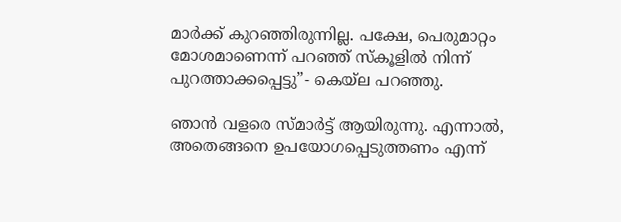മാർക്ക് കുറഞ്ഞിരുന്നില്ല. പക്ഷേ, പെരുമാറ്റം മോശമാണെന്ന് പറഞ്ഞ് സ്‌കൂളിൽ നിന്ന് പുറത്താക്കപ്പെട്ടു”- കെയ്‌ല പറഞ്ഞു.

ഞാൻ വളരെ സ്‍മാർട്ട് ആയിരുന്നു. എന്നാൽ, അതെങ്ങനെ ഉപയോഗപ്പെടുത്തണം എന്ന്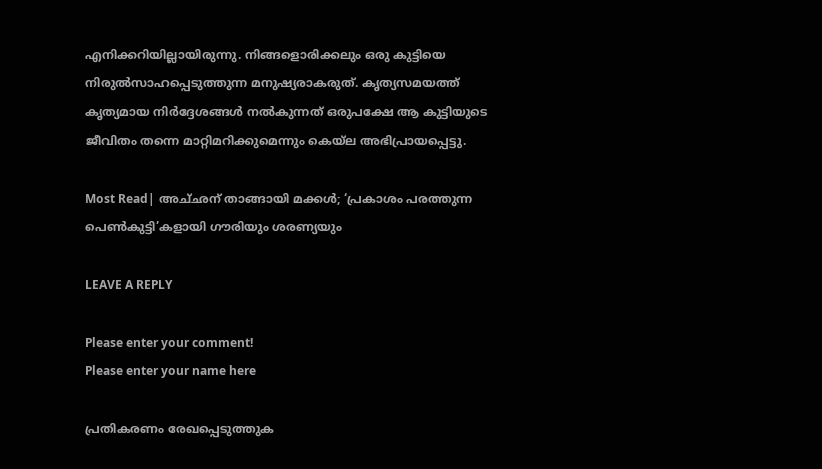എനിക്കറിയില്ലായിരുന്നു. നിങ്ങളൊരിക്കലും ഒരു കുട്ടിയെ നിരുൽസാഹപ്പെടുത്തുന്ന മനുഷ്യരാകരുത്. കൃത്യസമയത്ത് കൃത്യമായ നിർദ്ദേശങ്ങൾ നൽകുന്നത് ഒരുപക്ഷേ ആ കുട്ടിയുടെ ജീവിതം തന്നെ മാറ്റിമറിക്കുമെന്നും കെയ്‌ല അഭിപ്രായപ്പെട്ടു.

Most Read| അച്‌ഛന് താങ്ങായി മക്കൾ; ‘പ്രകാശം പരത്തുന്ന പെൺകുട്ടി’കളായി ഗൗരിയും ശരണ്യയും

LEAVE A REPLY

Please enter your comment!
Please enter your name here

പ്രതികരണം രേഖപ്പെടുത്തുക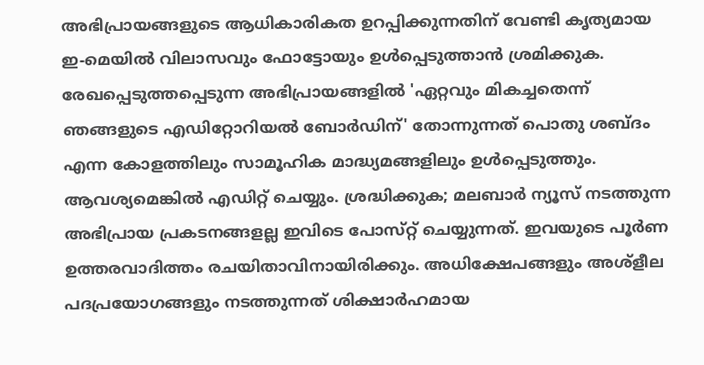അഭിപ്രായങ്ങളുടെ ആധികാരികത ഉറപ്പിക്കുന്നതിന് വേണ്ടി കൃത്യമായ ഇ-മെയിൽ വിലാസവും ഫോട്ടോയും ഉൾപ്പെടുത്താൻ ശ്രമിക്കുക. രേഖപ്പെടുത്തപ്പെടുന്ന അഭിപ്രായങ്ങളിൽ 'ഏറ്റവും മികച്ചതെന്ന് ഞങ്ങളുടെ എഡിറ്റോറിയൽ ബോർഡിന്' തോന്നുന്നത് പൊതു ശബ്‌ദം എന്ന കോളത്തിലും സാമൂഹിക മാദ്ധ്യമങ്ങളിലും ഉൾപ്പെടുത്തും. ആവശ്യമെങ്കിൽ എഡിറ്റ് ചെയ്യും. ശ്രദ്ധിക്കുക; മലബാർ ന്യൂസ് നടത്തുന്ന അഭിപ്രായ പ്രകടനങ്ങളല്ല ഇവിടെ പോസ്‌റ്റ് ചെയ്യുന്നത്. ഇവയുടെ പൂർണ ഉത്തരവാദിത്തം രചയിതാവിനായിരിക്കും. അധിക്ഷേപങ്ങളും അശ്‌ളീല പദപ്രയോഗങ്ങളും നടത്തുന്നത് ശിക്ഷാർഹമായ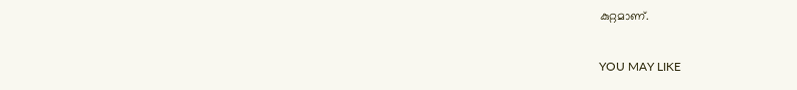കുറ്റമാണ്.

YOU MAY LIKE